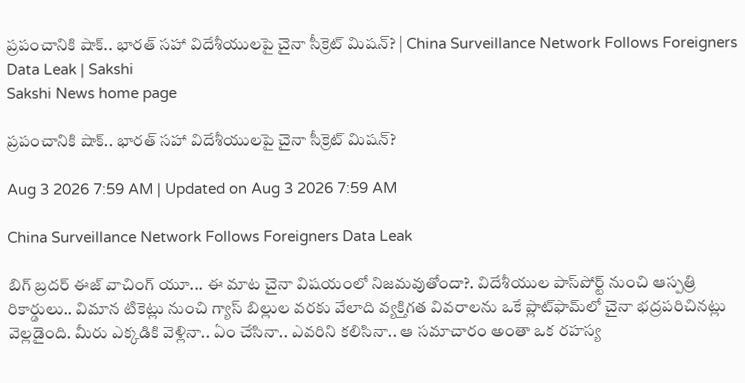ప్రపంచానికి షాక్.. భారత్‌ సహా విదేశీయులపై చైనా సీక్రెట్ మిషన్? | China Surveillance Network Follows Foreigners Data Leak | Sakshi
Sakshi News home page

ప్రపంచానికి షాక్.. భారత్‌ సహా విదేశీయులపై చైనా సీక్రెట్ మిషన్?

Aug 3 2026 7:59 AM | Updated on Aug 3 2026 7:59 AM

China Surveillance Network Follows Foreigners Data Leak

బిగ్ బ్రదర్ ఈజ్ వాచింగ్‌ యూ... ఈ మాట చైనా విషయంలో నిజమవుతోందా?. విదేశీయుల పాస్‌పోర్ట్ నుంచి ఆస్పత్రి రికార్డులు.. విమాన టికెట్లు నుంచి గ్యాస్ బిల్లుల వరకు వేలాది వ్యక్తిగత వివరాలను ఒకే ప్లాట్‌ఫామ్‌లో చైనా భద్రపరిచినట్లు వెల్లడైంది. మీరు ఎక్కడికి వెళ్లినా.. ఏం చేసినా.. ఎవరిని కలిసినా.. ఆ సమాచారం అంతా ఒక రహస్య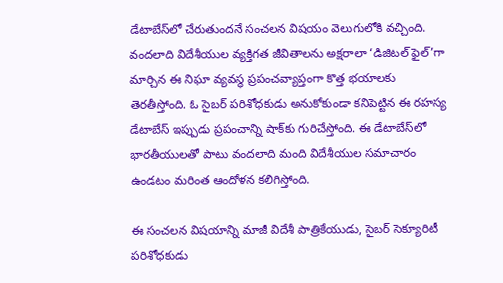డేటాబేస్‌లో చేరుతుందనే సంచలన విషయం వెలుగులోకి వచ్చింది. వందలాది విదేశీయుల వ్యక్తిగత జీవితాలను అక్షరాలా ‘డిజిటల్ ఫైల్’గా మార్చిన ఈ నిఘా వ్యవస్థ ప్రపంచవ్యాప్తంగా కొత్త భయాలకు తెరతీస్తోంది. ఓ సైబర్ పరిశోధకుడు అనుకోకుండా కనిపెట్టిన ఈ రహస్య డేటాబేస్ ఇప్పుడు ప్రపంచాన్ని షాక్‌కు గురిచేస్తోంది. ఈ డేటాబేస్‌లో భారతీయులతో పాటు వందలాది మంది విదేశీయుల సమాచారం ఉండటం మరింత ఆందోళన కలిగిస్తోంది.

ఈ సంచలన విషయాన్ని మాజీ విదేశీ పాత్రికేయుడు, సైబర్ సెక్యూరిటీ పరిశోధకుడు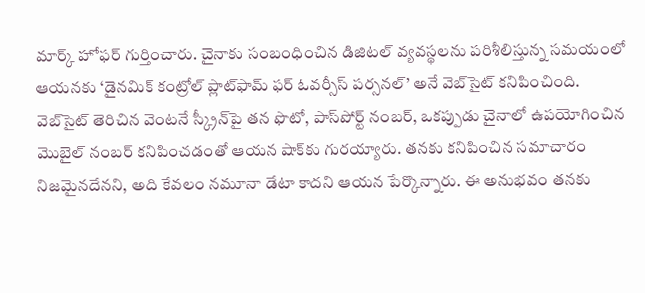మార్క్ హోఫర్ గుర్తించారు. చైనాకు సంబంధించిన డిజిటల్ వ్యవస్థలను పరిశీలిస్తున్న సమయంలో ఆయనకు ‘డైనమిక్ కంట్రోల్ ప్లాట్‌ఫామ్ ఫర్ ఓవర్సీస్ పర్సనల్’ అనే వెబ్‌సైట్ కనిపించింది. వెబ్‌సైట్ తెరిచిన వెంటనే స్క్రీన్‌పై తన ఫొటో, పాస్‌పోర్ట్ నంబర్, ఒకప్పుడు చైనాలో ఉపయోగించిన మొబైల్ నంబర్ కనిపించడంతో ఆయన షాక్‌కు గురయ్యారు. తనకు కనిపించిన సమాచారం నిజమైనదేనని, అది కేవలం నమూనా డేటా కాదని ఆయన పేర్కొన్నారు. ఈ అనుభవం తనకు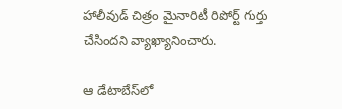హాలీవుడ్ చిత్రం మైనారిటీ రిపోర్ట్ గుర్తు చేసిందని వ్యాఖ్యానించారు.

ఆ డేటాబేస్‌లో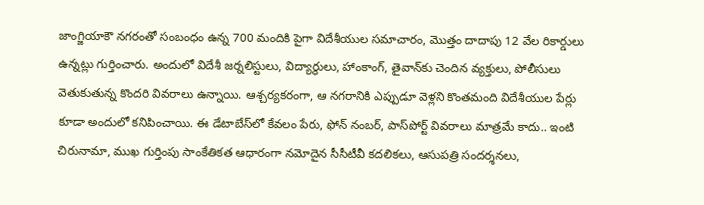జాంగ్జియాకౌ నగరంతో సంబంధం ఉన్న 700 మందికి పైగా విదేశీయుల సమాచారం, మొత్తం దాదాపు 12 వేల రికార్డులు ఉన్నట్లు గుర్తించారు. అందులో విదేశీ జర్నలిస్టులు, విద్యార్థులు, హాంకాంగ్, తైవాన్‌కు చెందిన వ్యక్తులు, పోలీసులు వెతుకుతున్న కొందరి వివరాలు ఉన్నాయి. ఆశ్చర్యకరంగా, ఆ నగరానికి ఎప్పుడూ వెళ్లని కొంతమంది విదేశీయుల పేర్లు కూడా అందులో కనిపించాయి. ఈ డేటాబేస్‌లో కేవలం పేరు, ఫోన్ నంబర్, పాస్‌పోర్ట్ వివరాలు మాత్రమే కాదు.. ఇంటి చిరునామా, ముఖ గుర్తింపు సాంకేతికత ఆధారంగా నమోదైన సీసీటీవీ కదలికలు, ఆసుపత్రి సందర్శనలు,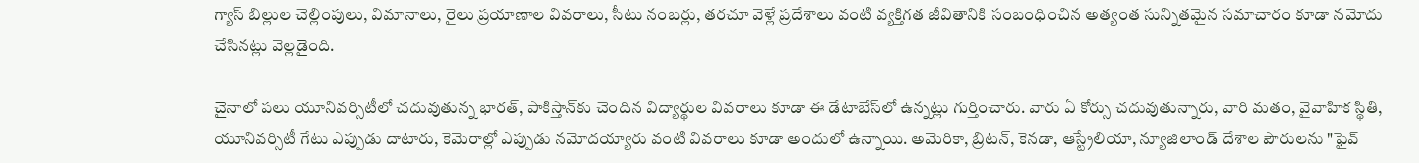గ్యాస్ బిల్లుల చెల్లింపులు, విమానాలు, రైలు ప్రయాణాల వివరాలు, సీటు నంబర్లు, తరచూ వెళ్లే ప్రదేశాలు వంటి వ్యక్తిగత జీవితానికి సంబంధించిన అత్యంత సున్నితమైన సమాచారం కూడా నమోదు చేసినట్లు వెల్లడైంది.

చైనాలో పలు యూనివర్సిటీలో చదువుతున్న భారత్, పాకిస్తాన్‌కు చెందిన విద్యార్థుల వివరాలు కూడా ఈ డేటాబేస్‌లో ఉన్నట్లు గుర్తించారు. వారు ఏ కోర్సు చదువుతున్నారు, వారి మతం, వైవాహిక స్థితి, యూనివర్సిటీ గేటు ఎప్పుడు దాటారు, కెమెరాల్లో ఎప్పుడు నమోదయ్యారు వంటి వివరాలు కూడా అందులో ఉన్నాయి. అమెరికా, బ్రిటన్, కెనడా, ఆస్ట్రేలియా, న్యూజిలాండ్ దేశాల పౌరులను "ఫైవ్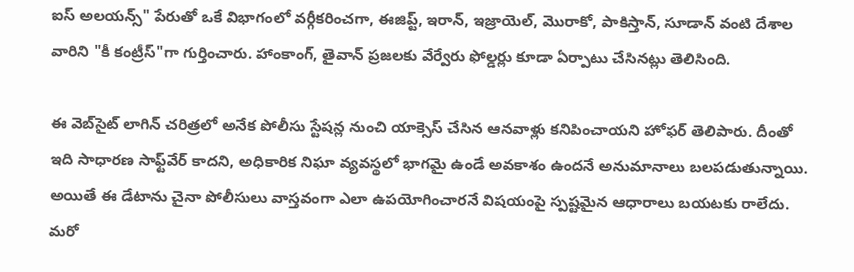ఐస్ అలయన్స్" పేరుతో ఒకే విభాగంలో వర్గీకరించగా, ఈజిప్ట్, ఇరాన్, ఇజ్రాయెల్, మొరాకో, పాకిస్తాన్‌, సూడాన్ వంటి దేశాల వారిని "కీ కంట్రీస్"గా గుర్తించారు. హాంకాంగ్, తైవాన్ ప్రజలకు వేర్వేరు ఫోల్డర్లు కూడా ఏర్పాటు చేసినట్లు తెలిసింది.

ఈ వెబ్‌సైట్ లాగిన్ చరిత్రలో అనేక పోలీసు స్టేషన్ల నుంచి యాక్సెస్ చేసిన ఆనవాళ్లు కనిపించాయని హోఫర్ తెలిపారు. దీంతో ఇది సాధారణ సాఫ్ట్‌వేర్ కాదని, అధికారిక నిఘా వ్యవస్థలో భాగమై ఉండే అవకాశం ఉందనే అనుమానాలు బలపడుతున్నాయి. అయితే ఈ డేటాను చైనా పోలీసులు వాస్తవంగా ఎలా ఉపయోగించారనే విషయంపై స్పష్టమైన ఆధారాలు బయటకు రాలేదు. మరో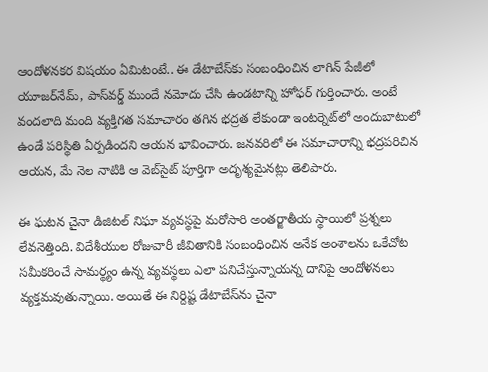ఆందోళనకర విషయం ఏమిటంటే.. ఈ డేటాబేస్‌కు సంబంధించిన లాగిన్ పేజీలో యూజర్‌నేమ్, పాస్‌వర్డ్ ముందే నమోదు చేసి ఉండటాన్ని హోఫర్ గుర్తించారు. అంటే వందలాది మంది వ్యక్తిగత సమాచారం తగిన భద్రత లేకుండా ఇంటర్నెట్‌లో అందుబాటులో ఉండే పరిస్థితి ఏర్పడిందని ఆయన భావించారు. జనవరిలో ఈ సమాచారాన్ని భద్రపరిచిన ఆయన, మే నెల నాటికి ఆ వెబ్‌సైట్ పూర్తిగా అదృశ్యమైనట్లు తెలిపారు.

ఈ ఘటన చైనా డిజిటల్ నిఘా వ్యవస్థపై మరోసారి అంతర్జాతీయ స్థాయిలో ప్రశ్నలు లేవనెత్తింది. విదేశీయుల రోజువారీ జీవితానికి సంబంధించిన అనేక అంశాలను ఒకేచోట సమీకరించే సామర్థ్యం ఉన్న వ్యవస్థలు ఎలా పనిచేస్తున్నాయన్న దానిపై ఆందోళనలు వ్యక్తమవుతున్నాయి. అయితే ఈ నిర్దిష్ట డేటాబేస్‌ను చైనా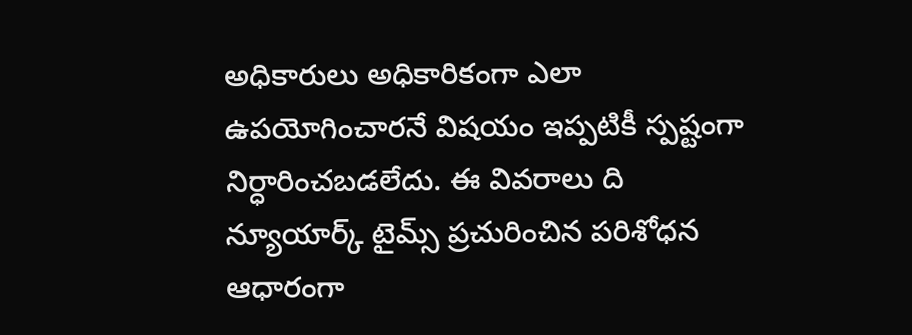అధికారులు అధికారికంగా ఎలా ఉపయోగించారనే విషయం ఇప్పటికీ స్పష్టంగా నిర్ధారించబడలేదు. ఈ వివరాలు ది న్యూయార్క్ టైమ్స్ ప్రచురించిన పరిశోధన ఆధారంగా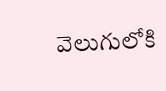వెలుగులోకి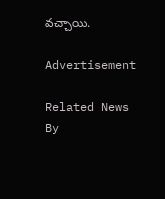వచ్చాయి.

Advertisement

Related News By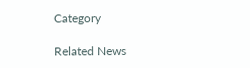Category

Related News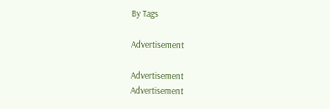By Tags

Advertisement

Advertisement
Advertisement